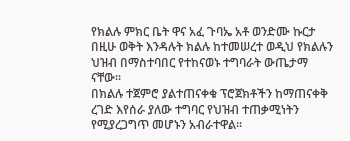የክልሉ ምክር ቤት ዋና አፈ ጉባኤ አቶ ወንድሙ ኩርታ በዚሁ ወቅት እንዳሉት ክልሉ ከተመሠረተ ወዲህ የክልሉን ህዝብ በማስተባበር የተከናወኑ ተግባራት ውጤታማ ናቸው፡፡
በክልሉ ተጀምሮ ያልተጠናቀቁ ፕሮጀክቶችን ከማጠናቀቅ ረገድ እየሰራ ያለው ተግባር የህዝብ ተጠቃሚነትን የሚያረጋግጥ መሆኑን አብራተዋል፡፡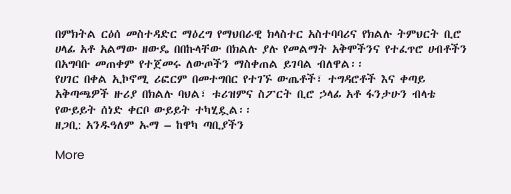በምክትል ርዕሰ መስተዳድር ማዕረግ የማህበራዊ ክላስተር አስተባባሪና የክልሉ ትምህርት ቢሮ ሀላፊ አቶ አልማው ዘውዴ በበኩላቸው በክልሉ ያሉ የመልማት አቅሞችንና የተፈጥሮ ሀብቶችን በአግባቡ መጠቀም የተጀመሩ ለውጦችን ማስቀጠል ይገባል ብለዋል፡፡
የሀገር በቀል ኢኮኖሚ ሪፎርም በመተግበር የተገኙ ውጤቶች፣ ተግዳሮቶች እና ቀጣይ አቅጣጫዎች ዙሪያ በክልሉ ባህል፣ ቱሪዝምና ስፖርት ቢሮ ኃላፊ አቶ ፋንታሁን ብላቴ የውይይት ሰነድ ቀርቦ ውይይት ተካሂዷል፡፡
ዘጋቢ: አንዱዓለም ኡማ – ከዋካ ጣቢያችን

More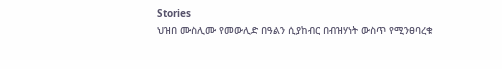Stories
ህዝበ ሙስሊሙ የመውሊድ በዓልን ሲያከብር በብዝሃነት ውስጥ የሚንፀባረቁ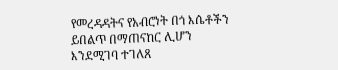የመረዳዳትና የአብሮነት በጎ እሴቶችን ይበልጥ በማጠናከር ሊሆን እንደሚገባ ተገለጸ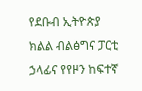የደቡብ ኢትዮጵያ ክልል ብልፅግና ፓርቲ ኃላፊና የየዞን ከፍተኛ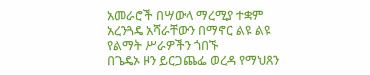አመራሮች በሣውላ ማረሚያ ተቋም አረንጓዴ አሻራቸውን በማኖር ልዩ ልዩ የልማት ሥራዎችን ጎበኙ
በጌዴኦ ዞን ይርጋጨፌ ወረዳ የማህጸን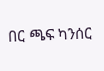በር ጫፍ ካንሰር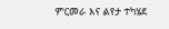ምርመራ እና ልየታ ተካሄደ